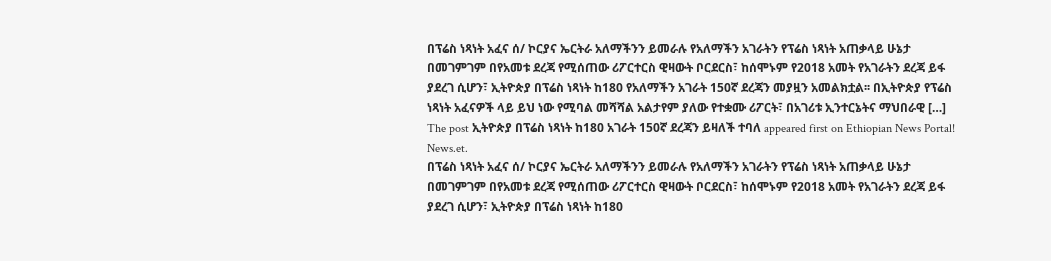በፕሬስ ነጻነት አፈና ሰ/ ኮርያና ኤርትራ አለማችንን ይመራሉ የአለማችን አገራትን የፕሬስ ነጻነት አጠቃላይ ሁኔታ በመገምገም በየአመቱ ደረጃ የሚሰጠው ሪፖርተርስ ዊዛውት ቦርደርስ፣ ከሰሞኑም የ2018 አመት የአገራትን ደረጃ ይፋ ያደረገ ሲሆን፣ ኢትዮጵያ በፕሬስ ነጻነት ከ180 የአለማችን አገራት 150ኛ ደረጃን መያዟን አመልክቷል፡፡ በኢትዮጵያ የፕሬስ ነጻነት አፈናዎች ላይ ይህ ነው የሚባል መሻሻል አልታየም ያለው የተቋሙ ሪፖርት፣ በአገሪቱ ኢንተርኔትና ማህበራዊ […]
The post ኢትዮጵያ በፕሬስ ነጻነት ከ180 አገራት 150ኛ ደረጃን ይዛለች ተባለ appeared first on Ethiopian News Portal! News.et.
በፕሬስ ነጻነት አፈና ሰ/ ኮርያና ኤርትራ አለማችንን ይመራሉ የአለማችን አገራትን የፕሬስ ነጻነት አጠቃላይ ሁኔታ በመገምገም በየአመቱ ደረጃ የሚሰጠው ሪፖርተርስ ዊዛውት ቦርደርስ፣ ከሰሞኑም የ2018 አመት የአገራትን ደረጃ ይፋ ያደረገ ሲሆን፣ ኢትዮጵያ በፕሬስ ነጻነት ከ180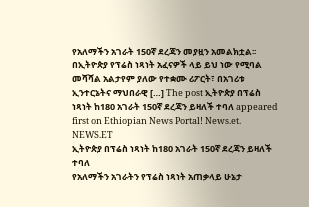የአለማችን አገራት 150ኛ ደረጃን መያዟን አመልክቷል፡፡ በኢትዮጵያ የፕሬስ ነጻነት አፈናዎች ላይ ይህ ነው የሚባል መሻሻል አልታየም ያለው የተቋሙ ሪፖርት፣ በአገሪቱ ኢንተርኔትና ማህበራዊ […] The post ኢትዮጵያ በፕሬስ ነጻነት ከ180 አገራት 150ኛ ደረጃን ይዛለች ተባለ appeared first on Ethiopian News Portal! News.et.
NEWS.ET
ኢትዮጵያ በፕሬስ ነጻነት ከ180 አገራት 150ኛ ደረጃን ይዛለች ተባለ
የአለማችን አገራትን የፕሬስ ነጻነት አጠቃላይ ሁኔታ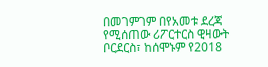በመገምገም በየአመቱ ደረጃ የሚሰጠው ሪፖርተርስ ዊዛውት ቦርደርስ፣ ከሰሞኑም የ2018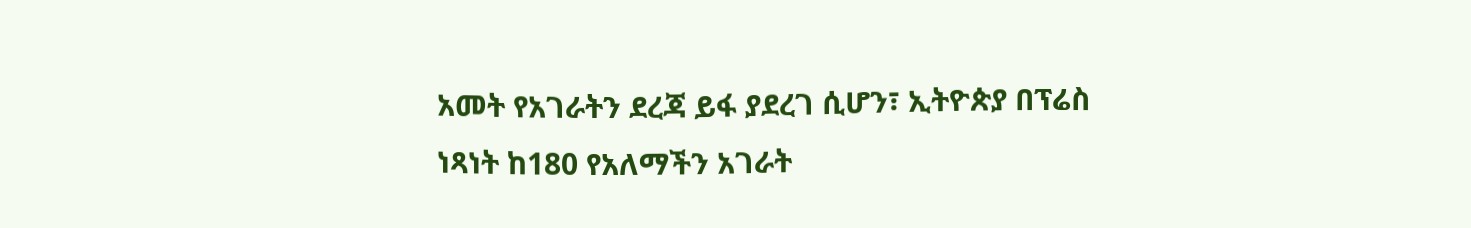አመት የአገራትን ደረጃ ይፋ ያደረገ ሲሆን፣ ኢትዮጵያ በፕሬስ ነጻነት ከ180 የአለማችን አገራት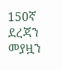150ኛ ደረጃን መያዟን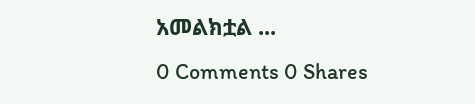አመልክቷል ...
0 Comments 0 Shares